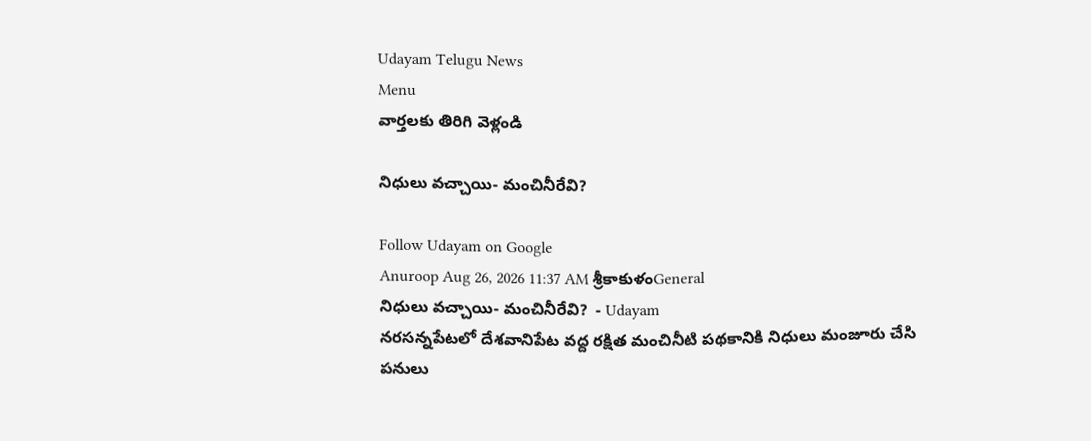Udayam Telugu News
Menu
వార్తలకు తిరిగి వెళ్లండి

నిధులు వచ్చాయి- మంచినీరేవి?

Follow Udayam on Google
Anuroop Aug 26, 2026 11:37 AM శ్రీకాకుళంGeneral
నిధులు వచ్చాయి- మంచినీరేవి?  - Udayam
నరసన్నపేటలో దేశవానిపేట వద్ద రక్షిత మంచినీటి పథకానికి నిధులు మంజూరు చేసి పనులు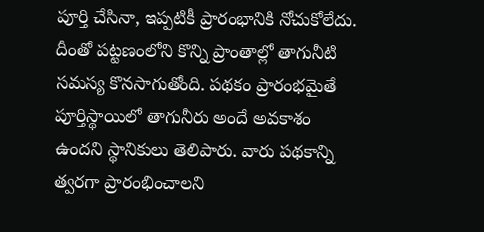పూర్తి చేసినా, ఇప్పటికీ ప్రారంభానికి నోచుకోలేదు. దీంతో పట్టణంలోని కొన్ని ప్రాంతాల్లో తాగునీటి సమస్య కొనసాగుతోంది. పథకం ప్రారంభమైతే పూర్తిస్థాయిలో తాగునీరు అందే అవకాశం ఉందని స్థానికులు తెలిపారు. వారు పథకాన్ని త్వరగా ప్రారంభించాలని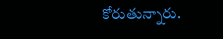కోరుతున్నారు.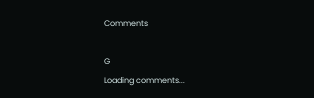Comments

G
Loading comments...